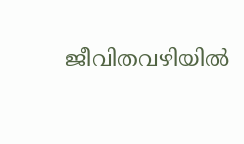ജീവിതവഴിയില്‍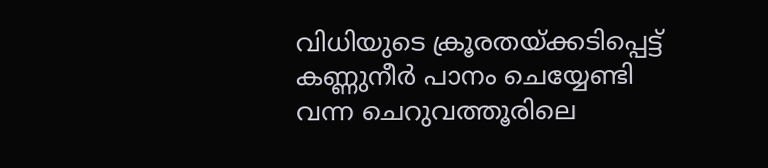വിധിയുടെ ക്രൂരതയ്ക്കടിപ്പെട്ട് കണ്ണുനീര്‍ പാനം ചെയ്യേണ്ടി വന്ന ചെറുവത്തൂരിലെ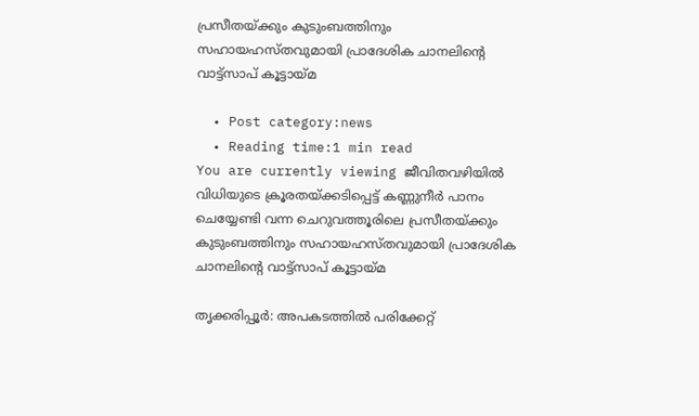പ്രസീതയ്ക്കും കുടുംബത്തിനും സഹായഹസ്തവുമായി പ്രാദേശിക ചാനലിന്റെ വാട്ട്‌സാപ് കൂട്ടായ്മ

  • Post category:news
  • Reading time:1 min read
You are currently viewing ജീവിതവഴിയില്‍ വിധിയുടെ ക്രൂരതയ്ക്കടിപ്പെട്ട് കണ്ണുനീര്‍ പാനം ചെയ്യേണ്ടി വന്ന ചെറുവത്തൂരിലെ പ്രസീതയ്ക്കും കുടുംബത്തിനും സഹായഹസ്തവുമായി പ്രാദേശിക ചാനലിന്റെ വാട്ട്‌സാപ് കൂട്ടായ്മ

തൃക്കരിപ്പൂര്‍: അപകടത്തില്‍ പരിക്കേറ്റ്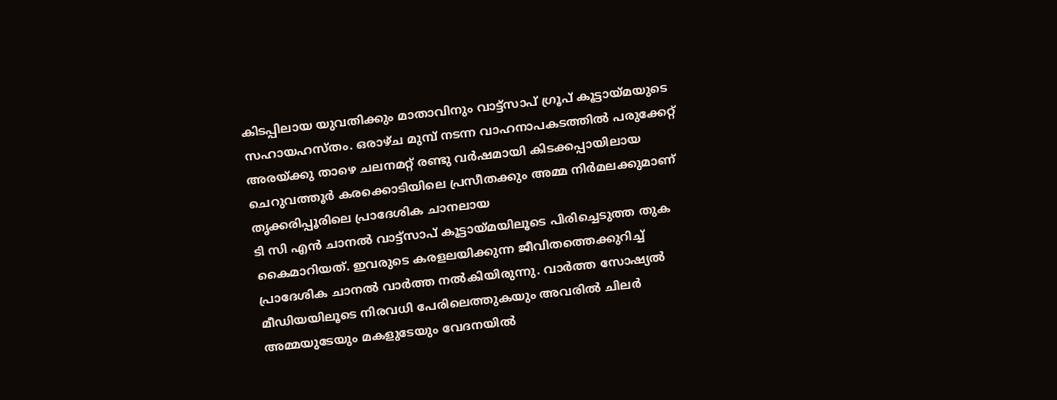കിടപ്പിലായ യുവതിക്കും മാതാവിനും വാട്ട്‌സാപ് ഗ്രൂപ് കൂട്ടായ്മയുടെ സഹായഹസ്തം. ഒരാഴ്ച മുമ്പ് നടന്ന വാഹനാപകടത്തില്‍ പരുക്കേറ്റ് അരയ്ക്കു താഴെ ചലനമറ്റ് രണ്ടു വര്‍ഷമായി കിടക്കപ്പായിലായ
ചെറുവത്തൂര്‍ കരക്കൊടിയിലെ പ്രസീതക്കും അമ്മ നിര്‍മലക്കുമാണ് തൃക്കരിപ്പൂരിലെ പ്രാദേശിക ചാനലായ
ടി സി എന്‍ ചാനല്‍ വാട്ട്‌സാപ് കൂട്ടായ്മയിലൂടെ പിരിച്ചെടുത്ത തുക കൈമാറിയത്. ഇവരുടെ കരളലയിക്കുന്ന ജീവിതത്തെക്കുറിച്ച് പ്രാദേശിക ചാനല്‍ വാര്‍ത്ത നല്‍കിയിരുന്നു. വാര്‍ത്ത സോഷ്യല്‍ മീഡിയയിലൂടെ നിരവധി പേരിലെത്തുകയും അവരില്‍ ചിലര്‍ അമ്മയുടേയും മകളുടേയും വേദനയില്‍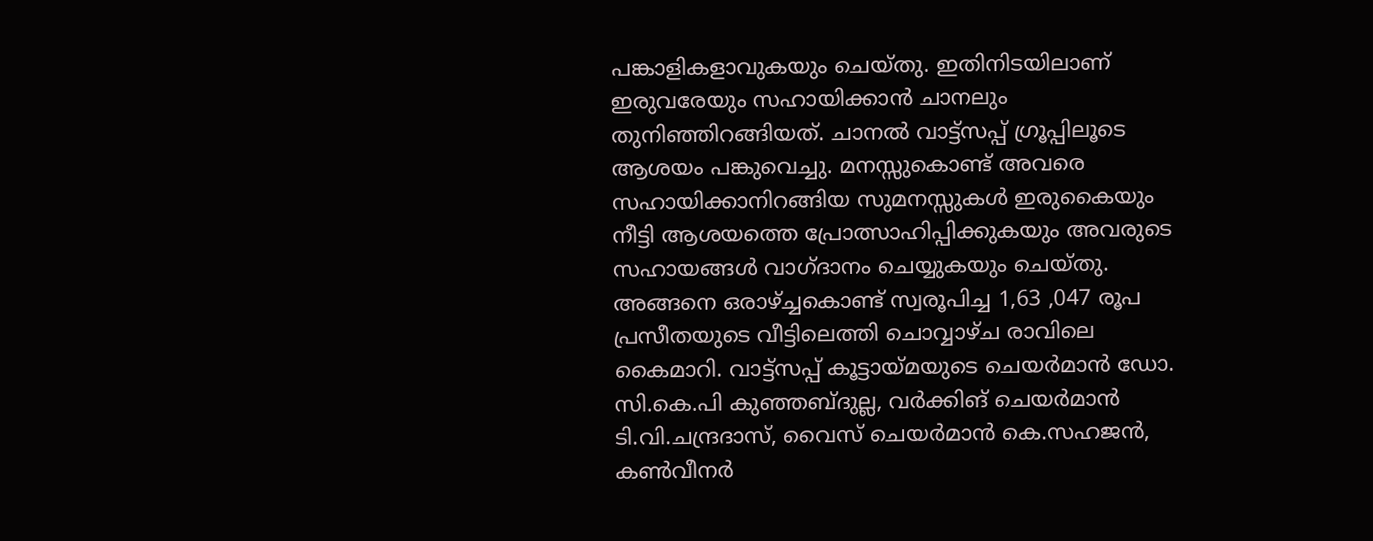പങ്കാളികളാവുകയും ചെയ്തു. ഇതിനിടയിലാണ് ഇരുവരേയും സഹായിക്കാന്‍ ചാനലും തുനിഞ്ഞിറങ്ങിയത്. ചാനല്‍ വാട്ട്‌സപ്പ് ഗ്രൂപ്പിലൂടെ ആശയം പങ്കുവെച്ചു. മനസ്സുകൊണ്ട് അവരെ സഹായിക്കാനിറങ്ങിയ സുമനസ്സുകള്‍ ഇരുകൈയും നീട്ടി ആശയത്തെ പ്രോത്സാഹിപ്പിക്കുകയും അവരുടെ സഹായങ്ങള്‍ വാഗ്ദാനം ചെയ്യുകയും ചെയ്തു. അങ്ങനെ ഒരാഴ്ച്ചകൊണ്ട് സ്വരൂപിച്ച 1,63 ,047 രൂപ പ്രസീതയുടെ വീട്ടിലെത്തി ചൊവ്വാഴ്ച രാവിലെ കൈമാറി. വാട്ട്‌സപ്പ് കൂട്ടായ്മയുടെ ചെയര്‍മാന്‍ ഡോ. സി.കെ.പി കുഞ്ഞബ്ദുല്ല, വര്‍ക്കിങ് ചെയര്‍മാന്‍ ടി.വി.ചന്ദ്രദാസ്, വൈസ് ചെയര്‍മാന്‍ കെ.സഹജന്‍, കണ്‍വീനര്‍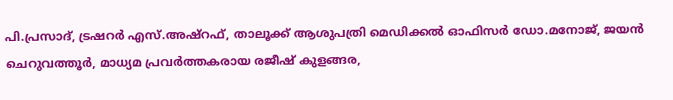പി.പ്രസാദ്, ട്രഷറര്‍ എസ്.അഷ്‌റഫ്, താലൂക്ക് ആശുപത്രി മെഡിക്കല്‍ ഓഫിസര്‍ ഡോ.മനോജ്, ജയന്‍ ചെറുവത്തൂര്‍, മാധ്യമ പ്രവര്‍ത്തകരായ രജീഷ് കുളങ്ങര,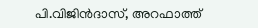പി.വിജിന്‍ദാസ്, അറഫാത്ത്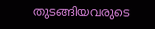തുടങ്ങിയവരുടെ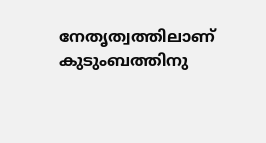നേതൃത്വത്തിലാണ് കുടുംബത്തിനു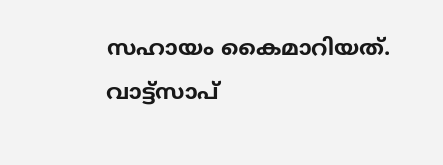സഹായം കൈമാറിയത്. വാട്ട്‌സാപ്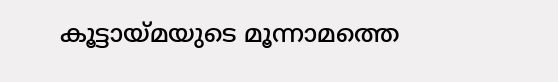കൂട്ടായ്മയുടെ മൂന്നാമത്തെ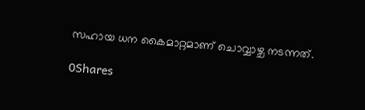സഹായ ധന കൈമാറ്റമാണ് ചൊവ്വാഴ്ച നടന്നത്.

0Shares